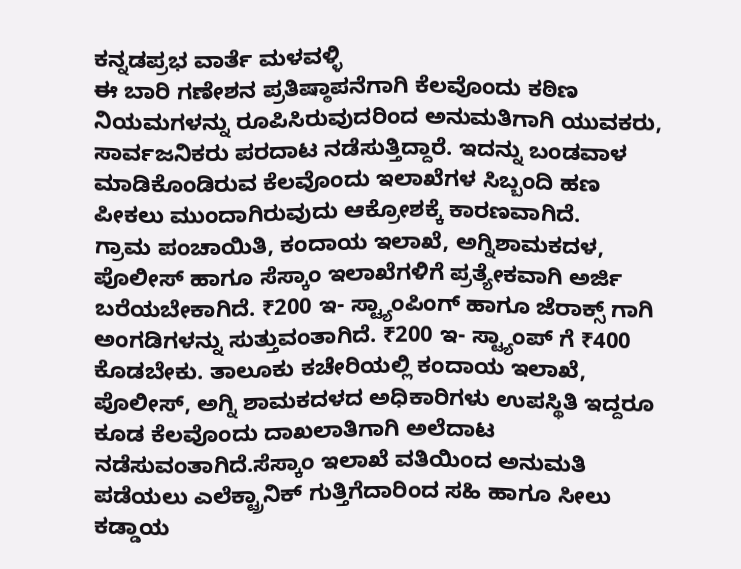ಕನ್ನಡಪ್ರಭ ವಾರ್ತೆ ಮಳವಳ್ಳಿ
ಈ ಬಾರಿ ಗಣೇಶನ ಪ್ರತಿಷ್ಠಾಪನೆಗಾಗಿ ಕೆಲವೊಂದು ಕಠಿಣ ನಿಯಮಗಳನ್ನು ರೂಪಿಸಿರುವುದರಿಂದ ಅನುಮತಿಗಾಗಿ ಯುವಕರು, ಸಾರ್ವಜನಿಕರು ಪರದಾಟ ನಡೆಸುತ್ತಿದ್ದಾರೆ. ಇದನ್ನು ಬಂಡವಾಳ ಮಾಡಿಕೊಂಡಿರುವ ಕೆಲವೊಂದು ಇಲಾಖೆಗಳ ಸಿಬ್ಬಂದಿ ಹಣ ಪೀಕಲು ಮುಂದಾಗಿರುವುದು ಆಕ್ರೋಶಕ್ಕೆ ಕಾರಣವಾಗಿದೆ.
ಗ್ರಾಮ ಪಂಚಾಯಿತಿ, ಕಂದಾಯ ಇಲಾಖೆ, ಅಗ್ನಿಶಾಮಕದಳ, ಪೊಲೀಸ್ ಹಾಗೂ ಸೆಸ್ಕಾಂ ಇಲಾಖೆಗಳಿಗೆ ಪ್ರತ್ಯೇಕವಾಗಿ ಅರ್ಜಿ ಬರೆಯಬೇಕಾಗಿದೆ. ₹200 ಇ- ಸ್ಟ್ಯಾಂಪಿಂಗ್ ಹಾಗೂ ಜೆರಾಕ್ಸ್ ಗಾಗಿ ಅಂಗಡಿಗಳನ್ನು ಸುತ್ತುವಂತಾಗಿದೆ. ₹200 ಇ- ಸ್ಟ್ಯಾಂಪ್ ಗೆ ₹400 ಕೊಡಬೇಕು. ತಾಲೂಕು ಕಚೇರಿಯಲ್ಲಿ ಕಂದಾಯ ಇಲಾಖೆ, ಪೊಲೀಸ್, ಅಗ್ನಿ ಶಾಮಕದಳದ ಅಧಿಕಾರಿಗಳು ಉಪಸ್ಥಿತಿ ಇದ್ದರೂ ಕೂಡ ಕೆಲವೊಂದು ದಾಖಲಾತಿಗಾಗಿ ಅಲೆದಾಟ ನಡೆಸುವಂತಾಗಿದೆ.ಸೆಸ್ಕಾಂ ಇಲಾಖೆ ವತಿಯಿಂದ ಅನುಮತಿ ಪಡೆಯಲು ಎಲೆಕ್ಟ್ರಾನಿಕ್ ಗುತ್ತಿಗೆದಾರಿಂದ ಸಹಿ ಹಾಗೂ ಸೀಲು ಕಡ್ಡಾಯ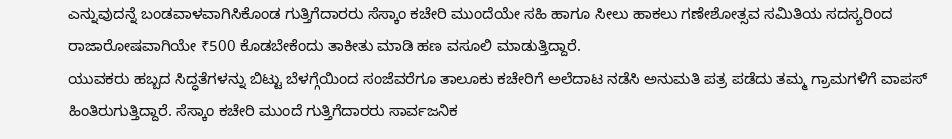ಎನ್ನುವುದನ್ನೆ ಬಂಡವಾಳವಾಗಿಸಿಕೊಂಡ ಗುತ್ತಿಗೆದಾರರು ಸೆಸ್ಕಾಂ ಕಚೇರಿ ಮುಂದೆಯೇ ಸಹಿ ಹಾಗೂ ಸೀಲು ಹಾಕಲು ಗಣೇಶೋತ್ಸವ ಸಮಿತಿಯ ಸದಸ್ಯರಿಂದ ರಾಜಾರೋಷವಾಗಿಯೇ ₹500 ಕೊಡಬೇಕೆಂದು ತಾಕೀತು ಮಾಡಿ ಹಣ ವಸೂಲಿ ಮಾಡುತ್ತಿದ್ದಾರೆ.
ಯುವಕರು ಹಬ್ಬದ ಸಿದ್ಧತೆಗಳನ್ನು ಬಿಟ್ಟು ಬೆಳಗ್ಗೆಯಿಂದ ಸಂಜೆವರೆಗೂ ತಾಲೂಕು ಕಚೇರಿಗೆ ಅಲೆದಾಟ ನಡೆಸಿ ಅನುಮತಿ ಪತ್ರ ಪಡೆದು ತಮ್ಮ ಗ್ರಾಮಗಳಿಗೆ ವಾಪಸ್ ಹಿಂತಿರುಗುತ್ತಿದ್ದಾರೆ. ಸೆಸ್ಕಾಂ ಕಚೇರಿ ಮುಂದೆ ಗುತ್ತಿಗೆದಾರರು ಸಾರ್ವಜನಿಕ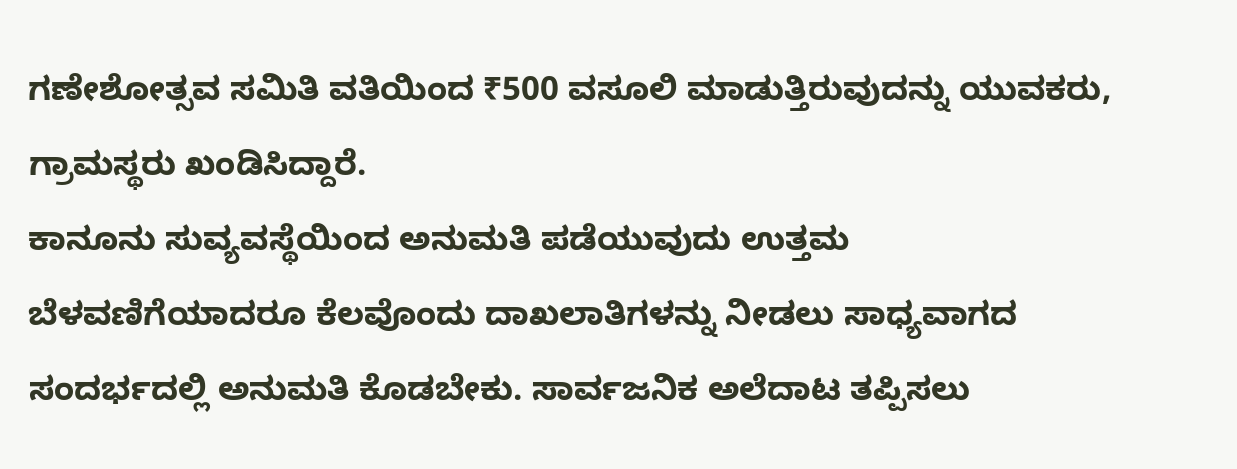ಗಣೇಶೋತ್ಸವ ಸಮಿತಿ ವತಿಯಿಂದ ₹500 ವಸೂಲಿ ಮಾಡುತ್ತಿರುವುದನ್ನು ಯುವಕರು, ಗ್ರಾಮಸ್ಥರು ಖಂಡಿಸಿದ್ದಾರೆ.
ಕಾನೂನು ಸುವ್ಯವಸ್ಥೆಯಿಂದ ಅನುಮತಿ ಪಡೆಯುವುದು ಉತ್ತಮ ಬೆಳವಣಿಗೆಯಾದರೂ ಕೆಲವೊಂದು ದಾಖಲಾತಿಗಳನ್ನು ನೀಡಲು ಸಾಧ್ಯವಾಗದ ಸಂದರ್ಭದಲ್ಲಿ ಅನುಮತಿ ಕೊಡಬೇಕು. ಸಾರ್ವಜನಿಕ ಅಲೆದಾಟ ತಪ್ಪಿಸಲು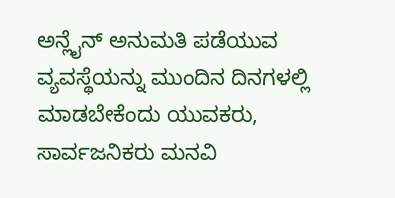ಅನ್ಲೈನ್ ಅನುಮತಿ ಪಡೆಯುವ ವ್ಯವಸ್ಥೆಯನ್ನು ಮುಂದಿನ ದಿನಗಳಲ್ಲಿ ಮಾಡಬೇಕೆಂದು ಯುವಕರು, ಸಾರ್ವಜನಿಕರು ಮನವಿ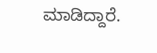ಮಾಡಿದ್ದಾರೆ.